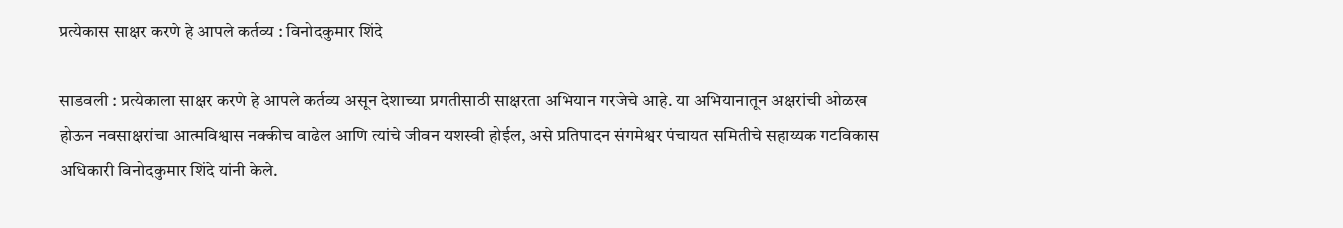प्रत्येकास साक्षर करणे हे आपले कर्तव्य : विनोदकुमार शिंदे

साडवली : प्रत्येकाला साक्षर करणे हे आपले कर्तव्य असून देशाच्या प्रगतीसाठी साक्षरता अभियान गरजेचे आहे. या अभियानातून अक्षरांची ओळख होऊन नवसाक्षरांचा आत्मविश्वास नक्कीच वाढेल आणि त्यांचे जीवन यशस्वी होईल, असे प्रतिपादन संगमेश्वर पंचायत समितीचे सहाय्यक गटविकास अधिकारी विनोदकुमार शिंदे यांनी केले.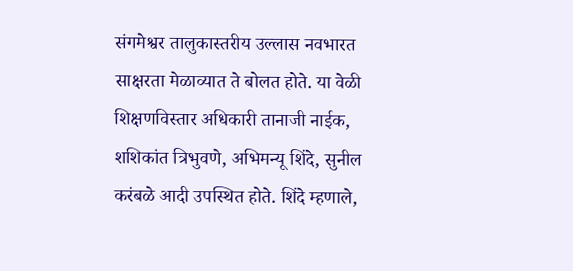संगमेश्वर तालुकास्तरीय उल्लास नवभारत साक्षरता मेळाव्यात ते बोलत होते. या वेळी शिक्षणविस्तार अधिकारी तानाजी नाईक, शशिकांत त्रिभुवणे, अभिमन्यू शिंदे, सुनील करंबळे आदी उपस्थित होते. शिंदे म्हणाले,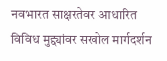नवभारत साक्षरतेवर आधारित विविध मुद्द्यांवर सखोल मार्गदर्शन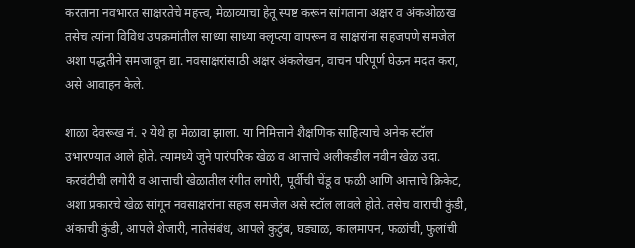करताना नवभारत साक्षरतेचे महत्त्व, मेळाव्याचा हेतू स्पष्ट करून सांगताना अक्षर व अंकओळख तसेच त्यांना विविध उपक्रमांतील साध्या साध्या क्लृप्त्या वापरून व साक्षरांना सहजपणे समजेल अशा पद्धतीने समजावून द्या. नवसाक्षरांसाठी अक्षर अंकलेखन, वाचन परिपूर्ण घेऊन मदत करा, असे आवाहन केले.

शाळा देवरूख नं. २ येथे हा मेळावा झाला. या निमित्ताने शैक्षणिक साहित्याचे अनेक स्टॉल उभारण्यात आले होते. त्यामध्ये जुने पारंपरिक खेळ व आत्ताचे अलीकडील नवीन खेळ उदा. करवंटीची लगोरी व आत्ताची खेळातील रंगीत लगोरी, पूर्वीची चेंडू व फळी आणि आत्ताचे क्रिकेट, अशा प्रकारचे खेळ सांगून नवसाक्षरांना सहज समजेल असे स्टॉल लावले होते. तसेच वाराची कुंडी, अंकाची कुंडी, आपले शेजारी, नातेसंबंध, आपले कुटुंब, घड्याळ, कालमापन, फळांची, फुलांची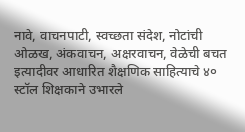नावे, वाचनपाटी, स्वच्छता संदेश, नोटांची ओळख, अंकवाचन, अक्षरवाचन, वेळेची बचत इत्यादीवर आधारित शैक्षणिक साहित्याचे ४० स्टॉल शिक्षकाने उभारले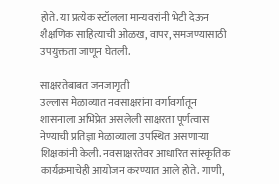होते. या प्रत्येक स्टॉलला मान्यवरांनी भेटी देऊन शैक्षणिक साहित्याची ओळख, वापर, समजण्यासाठी उपयुक्तता जाणून घेतली.

साक्षरतेबाबत जनजागृती
उल्लास मेळाव्यात नवसाक्षरांना वर्गावर्गातून शासनाला अभिप्रेत असलेली साक्षरता पूर्णत्वास नेण्याची प्रतिज्ञा मेळाव्याला उपस्थित असणाऱ्या शिक्षकांनी केली. नवसाक्षरतेवर आधारित सांस्कृतिक कार्यक्रमाचेही आयोजन करण्यात आले होते. गाणी,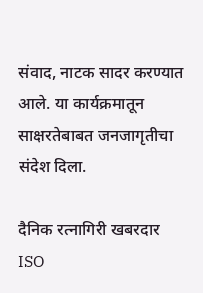संवाद, नाटक सादर करण्यात आले. या कार्यक्रमातून साक्षरतेबाबत जनजागृतीचा संदेश दिला.

दैनिक रत्नागिरी खबरदार
ISO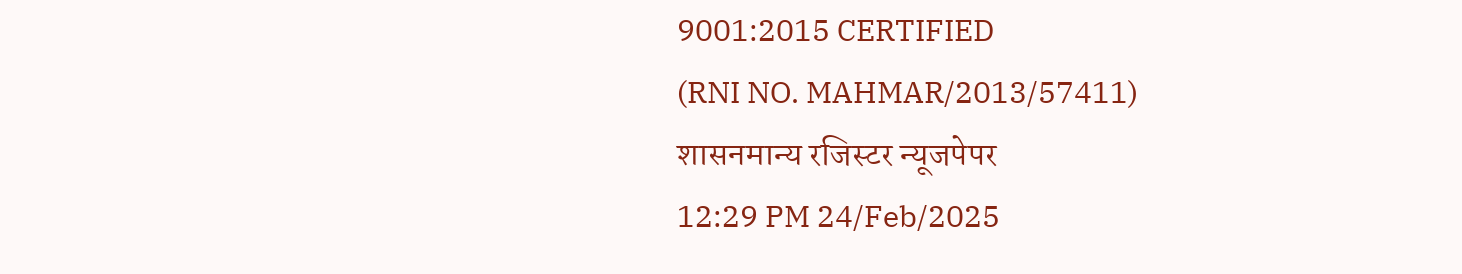9001:2015 CERTIFIED
(RNI NO. MAHMAR/2013/57411)
शासनमान्य रजिस्टर न्यूजपेपर
12:29 PM 24/Feb/2025